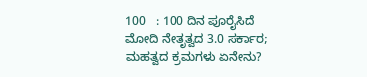100   : 100 ದಿನ ಪೂರೈಸಿದೆ ಮೋದಿ ನೇತೃತ್ವದ 3.0 ಸರ್ಕಾರ; ಮಹತ್ವದ ಕ್ರಮಗಳು ಏನೇನು?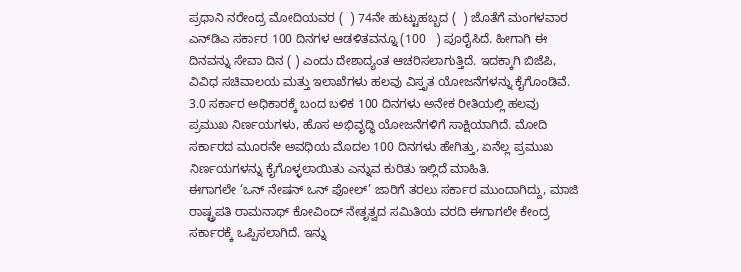ಪ್ರಧಾನಿ ನರೇಂದ್ರ ಮೋದಿಯವರ (  ) 74ನೇ ಹುಟ್ಟುಹಬ್ಬದ (  ) ಜೊತೆಗೆ ಮಂಗಳವಾರ ಎನ್‌ಡಿಎ ಸರ್ಕಾರ 100 ದಿನಗಳ ಆಡಳಿತವನ್ನೂ (100   ) ಪೂರೈಸಿದೆ. ಹೀಗಾಗಿ ಈ ದಿನವನ್ನು ಸೇವಾ ದಿನ ( ) ಎಂದು ದೇಶಾದ್ಯಂತ ಆಚರಿಸಲಾಗುತ್ತಿದೆ. ಇದಕ್ಕಾಗಿ ಬಿಜೆಪಿ, ವಿವಿಧ ಸಚಿವಾಲಯ ಮತ್ತು ಇಲಾಖೆಗಳು ಹಲವು ವಿಸ್ತೃತ ಯೋಜನೆಗಳನ್ನು ಕೈಗೊಂಡಿವೆ.
3.0 ಸರ್ಕಾರ ಅಧಿಕಾರಕ್ಕೆ ಬಂದ ಬಳಿಕ 100 ದಿನಗಳು ಅನೇಕ ರೀತಿಯಲ್ಲಿ ಹಲವು ಪ್ರಮುಖ ನಿರ್ಣಯಗಳು, ಹೊಸ ಅಭಿವೃದ್ಧಿ ಯೋಜನೆಗಳಿಗೆ ಸಾಕ್ಷಿಯಾಗಿದೆ. ಮೋದಿ ಸರ್ಕಾರದ ಮೂರನೇ ಅವಧಿಯ ಮೊದಲ 100 ದಿನಗಳು ಹೇಗಿತ್ತು, ಏನೆಲ್ಲ ಪ್ರಮುಖ ನಿರ್ಣಯಗಳನ್ನು ಕೈಗೊಳ್ಳಲಾಯಿತು ಎನ್ನುವ ಕುರಿತು ಇಲ್ಲಿದೆ ಮಾಹಿತಿ.
ಈಗಾಗಲೇ ‘ಒನ್ ನೇಷನ್ ಒನ್ ಪೋಲ್’ ಜಾರಿಗೆ ತರಲು ಸರ್ಕಾರ ಮುಂದಾಗಿದ್ದು, ಮಾಜಿ ರಾಷ್ಟ್ರಪತಿ ರಾಮನಾಥ್ ಕೋವಿಂದ್ ನೇತೃತ್ವದ ಸಮಿತಿಯ ವರದಿ ಈಗಾಗಲೇ ಕೇಂದ್ರ ಸರ್ಕಾರಕ್ಕೆ ಒಪ್ಪಿಸಲಾಗಿದೆ. ಇನ್ನು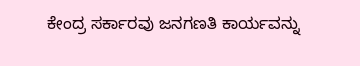ಕೇಂದ್ರ ಸರ್ಕಾರವು ಜನಗಣತಿ ಕಾರ್ಯವನ್ನು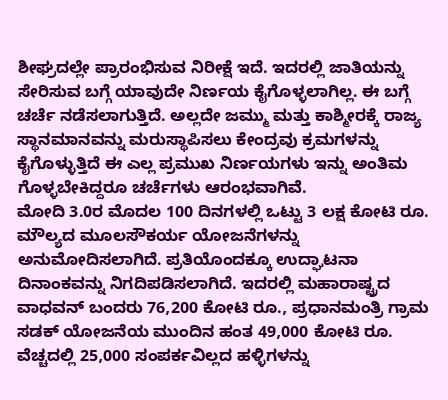ಶೀಘ್ರದಲ್ಲೇ ಪ್ರಾರಂಭಿಸುವ ನಿರೀಕ್ಷೆ ಇದೆ. ಇದರಲ್ಲಿ ಜಾತಿಯನ್ನು ಸೇರಿಸುವ ಬಗ್ಗೆ ಯಾವುದೇ ನಿರ್ಣಯ ಕೈಗೊಳ್ಳಲಾಗಿಲ್ಲ. ಈ ಬಗ್ಗೆ ಚರ್ಚೆ ನಡೆಸಲಾಗುತ್ತಿದೆ. ಅಲ್ಲದೇ ಜಮ್ಮು ಮತ್ತು ಕಾಶ್ಮೀರಕ್ಕೆ ರಾಜ್ಯ ಸ್ಥಾನಮಾನವನ್ನು ಮರುಸ್ಥಾಪಿಸಲು ಕೇಂದ್ರವು ಕ್ರಮಗಳನ್ನು ಕೈಗೊಳ್ಳುತ್ತಿದೆ ಈ ಎಲ್ಲ ಪ್ರಮುಖ ನಿರ್ಣಯಗಳು ಇನ್ನು ಅಂತಿಮ ಗೊಳ್ಳಬೇಕಿದ್ದರೂ ಚರ್ಚೆಗಳು ಆರಂಭವಾಗಿವೆ.
ಮೋದಿ 3.0ರ ಮೊದಲ 100 ದಿನಗಳಲ್ಲಿ ಒಟ್ಟು 3 ಲಕ್ಷ ಕೋಟಿ ರೂ. ಮೌಲ್ಯದ ಮೂಲಸೌಕರ್ಯ ಯೋಜನೆಗಳನ್ನು ಅನುಮೋದಿಸಲಾಗಿದೆ. ಪ್ರತಿಯೊಂದಕ್ಕೂ ಉದ್ಘಾಟನಾ ದಿನಾಂಕವನ್ನು ನಿಗದಿಪಡಿಸಲಾಗಿದೆ. ಇದರಲ್ಲಿ ಮಹಾರಾಷ್ಟ್ರದ ವಾಧವನ್ ಬಂದರು 76,200 ಕೋಟಿ ರೂ., ಪ್ರಧಾನಮಂತ್ರಿ ಗ್ರಾಮ ಸಡಕ್ ಯೋಜನೆಯ ಮುಂದಿನ ಹಂತ 49,000 ಕೋಟಿ ರೂ. ವೆಚ್ಚದಲ್ಲಿ 25,000 ಸಂಪರ್ಕವಿಲ್ಲದ ಹಳ್ಳಿಗಳನ್ನು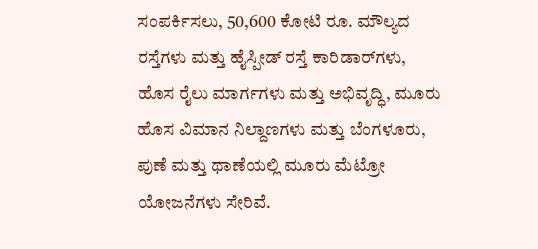ಸಂಪರ್ಕಿಸಲು, 50,600 ಕೋಟಿ ರೂ. ಮೌಲ್ಯದ ರಸ್ತೆಗಳು ಮತ್ತು ಹೈಸ್ಪೀಡ್ ರಸ್ತೆ ಕಾರಿಡಾರ್‌ಗಳು, ಹೊಸ ರೈಲು ಮಾರ್ಗಗಳು ಮತ್ತು ಅಭಿವೃದ್ಧಿ, ಮೂರು ಹೊಸ ವಿಮಾನ ನಿಲ್ದಾಣಗಳು ಮತ್ತು ಬೆಂಗಳೂರು, ಪುಣೆ ಮತ್ತು ಥಾಣೆಯಲ್ಲಿ ಮೂರು ಮೆಟ್ರೋ ಯೋಜನೆಗಳು ಸೇರಿವೆ.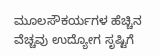ಮೂಲಸೌಕರ್ಯಗಳ ಹೆಚ್ಚಿನ ವೆಚ್ಚವು ಉದ್ಯೋಗ ಸೃಷ್ಟಿಗೆ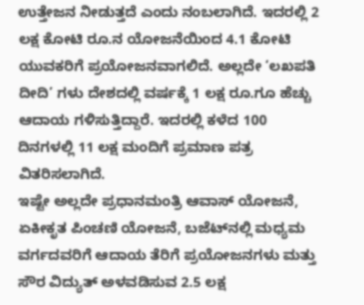ಉತ್ತೇಜನ ನೀಡುತ್ತದೆ ಎಂದು ನಂಬಲಾಗಿದೆ. ಇದರಲ್ಲಿ 2 ಲಕ್ಷ ಕೋಟಿ ರೂ.ನ ಯೋಜನೆಯಿಂದ 4.1 ಕೋಟಿ ಯುವಕರಿಗೆ ಪ್ರಯೋಜನವಾಗಲಿದೆ. ಅಲ್ಲದೇ ‘ಲಖಪತಿ ದೀದಿ’ ಗಳು ದೇಶದಲ್ಲಿ ವರ್ಷಕ್ಕೆ 1 ಲಕ್ಷ ರೂ.ಗೂ ಹೆಚ್ಚು ಆದಾಯ ಗಳಿಸುತ್ತಿದ್ದಾರೆ. ಇದರಲ್ಲಿ ಕಳೆದ 100 ದಿನಗಳಲ್ಲಿ 11 ಲಕ್ಷ ಮಂದಿಗೆ ಪ್ರಮಾಣ ಪತ್ರ ವಿತರಿಸಲಾಗಿದೆ.
ಇಷ್ಟೇ ಅಲ್ಲದೇ ಪ್ರಧಾನಮಂತ್ರಿ ಆವಾಸ್ ಯೋಜನೆ, ಏಕೀಕೃತ ಪಿಂಚಣಿ ಯೋಜನೆ, ಬಜೆಟ್‌ನಲ್ಲಿ ಮಧ್ಯಮ ವರ್ಗದವರಿಗೆ ಆದಾಯ ತೆರಿಗೆ ಪ್ರಯೋಜನಗಳು ಮತ್ತು ಸೌರ ವಿದ್ಯುತ್ ಅಳವಡಿಸುವ 2.5 ಲಕ್ಷ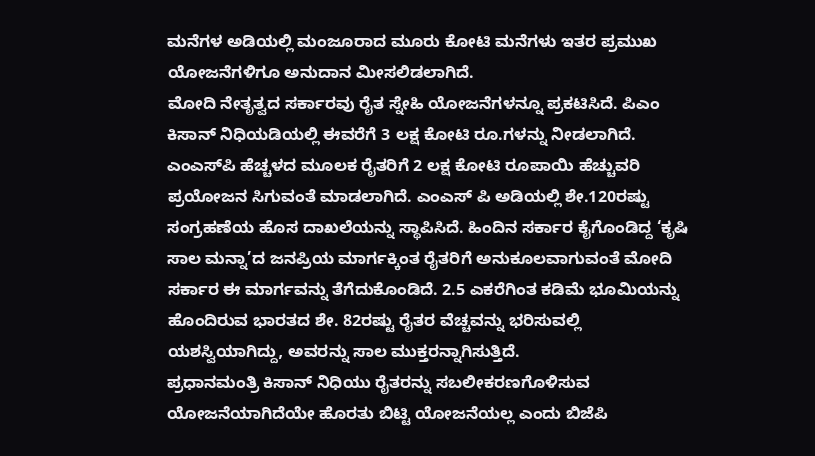ಮನೆಗಳ ಅಡಿಯಲ್ಲಿ ಮಂಜೂರಾದ ಮೂರು ಕೋಟಿ ಮನೆಗಳು ಇತರ ಪ್ರಮುಖ ಯೋಜನೆಗಳಿಗೂ ಅನುದಾನ ಮೀಸಲಿಡಲಾಗಿದೆ.
ಮೋದಿ ನೇತೃತ್ವದ ಸರ್ಕಾರವು ರೈತ ಸ್ನೇಹಿ ಯೋಜನೆಗಳನ್ನೂ ಪ್ರಕಟಿಸಿದೆ. ಪಿಎಂ ಕಿಸಾನ್ ನಿಧಿಯಡಿಯಲ್ಲಿ ಈವರೆಗೆ 3 ಲಕ್ಷ ಕೋಟಿ ರೂ.ಗಳನ್ನು ನೀಡಲಾಗಿದೆ. ಎಂಎಸ್‌ಪಿ ಹೆಚ್ಚಳದ ಮೂಲಕ ರೈತರಿಗೆ 2 ಲಕ್ಷ ಕೋಟಿ ರೂಪಾಯಿ ಹೆಚ್ಚುವರಿ ಪ್ರಯೋಜನ ಸಿಗುವಂತೆ ಮಾಡಲಾಗಿದೆ. ಎಂಎಸ್ ಪಿ ಅಡಿಯಲ್ಲಿ ಶೇ.120ರಷ್ಟು ಸಂಗ್ರಹಣೆಯ ಹೊಸ ದಾಖಲೆಯನ್ನು ಸ್ಥಾಪಿಸಿದೆ. ಹಿಂದಿನ ಸರ್ಕಾರ ಕೈಗೊಂಡಿದ್ದ ‘ಕೃಷಿ ಸಾಲ ಮನ್ನಾ’ದ ಜನಪ್ರಿಯ ಮಾರ್ಗಕ್ಕಿಂತ ರೈತರಿಗೆ ಅನುಕೂಲವಾಗುವಂತೆ ಮೋದಿ ಸರ್ಕಾರ ಈ ಮಾರ್ಗವನ್ನು ತೆಗೆದುಕೊಂಡಿದೆ. 2.5 ಎಕರೆಗಿಂತ ಕಡಿಮೆ ಭೂಮಿಯನ್ನು ಹೊಂದಿರುವ ಭಾರತದ ಶೇ. 82ರಷ್ಟು ರೈತರ ವೆಚ್ಚವನ್ನು ಭರಿಸುವಲ್ಲಿ ಯಶಸ್ವಿಯಾಗಿದ್ದು, ಅವರನ್ನು ಸಾಲ ಮುಕ್ತರನ್ನಾಗಿಸುತ್ತಿದೆ.
ಪ್ರಧಾನಮಂತ್ರಿ ಕಿಸಾನ್ ನಿಧಿಯು ರೈತರನ್ನು ಸಬಲೀಕರಣಗೊಳಿಸುವ ಯೋಜನೆಯಾಗಿದೆಯೇ ಹೊರತು ಬಿಟ್ಟಿ ಯೋಜನೆಯಲ್ಲ ಎಂದು ಬಿಜೆಪಿ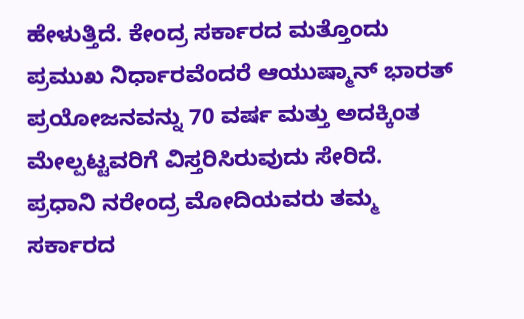ಹೇಳುತ್ತಿದೆ. ಕೇಂದ್ರ ಸರ್ಕಾರದ ಮತ್ತೊಂದು ಪ್ರಮುಖ ನಿರ್ಧಾರವೆಂದರೆ ಆಯುಷ್ಮಾನ್ ಭಾರತ್ ಪ್ರಯೋಜನವನ್ನು 70 ವರ್ಷ ಮತ್ತು ಅದಕ್ಕಿಂತ ಮೇಲ್ಪಟ್ಟವರಿಗೆ ವಿಸ್ತರಿಸಿರುವುದು ಸೇರಿದೆ.
ಪ್ರಧಾನಿ ನರೇಂದ್ರ ಮೋದಿಯವರು ತಮ್ಮ ಸರ್ಕಾರದ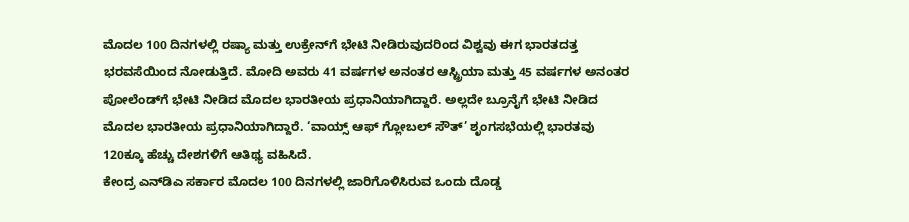ಮೊದಲ 100 ದಿನಗಳಲ್ಲಿ ರಷ್ಯಾ ಮತ್ತು ಉಕ್ರೇನ್‌ಗೆ ಭೇಟಿ ನೀಡಿರುವುದರಿಂದ ವಿಶ್ವವು ಈಗ ಭಾರತದತ್ತ ಭರವಸೆಯಿಂದ ನೋಡುತ್ತಿದೆ. ಮೋದಿ ಅವರು 41 ವರ್ಷಗಳ ಅನಂತರ ಆಸ್ಟ್ರಿಯಾ ಮತ್ತು 45 ವರ್ಷಗಳ ಅನಂತರ ಪೋಲೆಂಡ್‌ಗೆ ಭೇಟಿ ನೀಡಿದ ಮೊದಲ ಭಾರತೀಯ ಪ್ರಧಾನಿಯಾಗಿದ್ದಾರೆ. ಅಲ್ಲದೇ ಬ್ರೂನೈಗೆ ಭೇಟಿ ನೀಡಿದ ಮೊದಲ ಭಾರತೀಯ ಪ್ರಧಾನಿಯಾಗಿದ್ದಾರೆ. ‘ವಾಯ್ಸ್ ಆಫ್ ಗ್ಲೋಬಲ್ ಸೌತ್’ ಶೃಂಗಸಭೆಯಲ್ಲಿ ಭಾರತವು 120ಕ್ಕೂ ಹೆಚ್ಚು ದೇಶಗಳಿಗೆ ಆತಿಥ್ಯ ವಹಿಸಿದೆ.
ಕೇಂದ್ರ ಎನ್‌ಡಿಎ ಸರ್ಕಾರ ಮೊದಲ 100 ದಿನಗಳಲ್ಲಿ ಜಾರಿಗೊಳಿಸಿರುವ ಒಂದು ದೊಡ್ಡ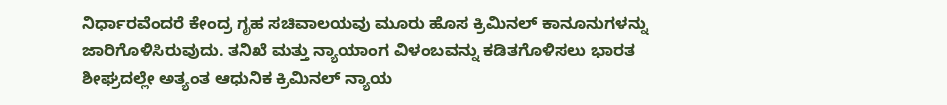ನಿರ್ಧಾರವೆಂದರೆ ಕೇಂದ್ರ ಗೃಹ ಸಚಿವಾಲಯವು ಮೂರು ಹೊಸ ಕ್ರಿಮಿನಲ್ ಕಾನೂನುಗಳನ್ನು ಜಾರಿಗೊಳಿಸಿರುವುದು. ತನಿಖೆ ಮತ್ತು ನ್ಯಾಯಾಂಗ ವಿಳಂಬವನ್ನು ಕಡಿತಗೊಳಿಸಲು ಭಾರತ ಶೀಘ್ರದಲ್ಲೇ ಅತ್ಯಂತ ಆಧುನಿಕ ಕ್ರಿಮಿನಲ್ ನ್ಯಾಯ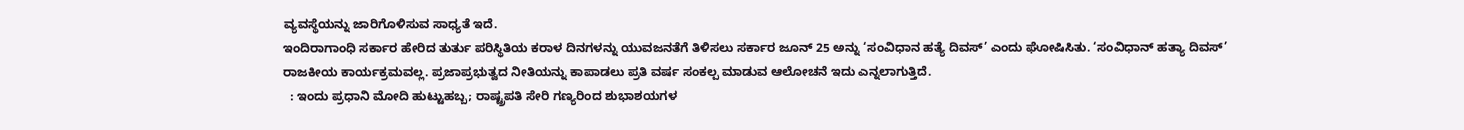ವ್ಯವಸ್ಥೆಯನ್ನು ಜಾರಿಗೊಳಿಸುವ ಸಾಧ್ಯತೆ ಇದೆ.
ಇಂದಿರಾಗಾಂಧಿ ಸರ್ಕಾರ ಹೇರಿದ ತುರ್ತು ಪರಿಸ್ಥಿತಿಯ ಕರಾಳ ದಿನಗಳನ್ನು ಯುವಜನತೆಗೆ ತಿಳಿಸಲು ಸರ್ಕಾರ ಜೂನ್ 25 ಅನ್ನು ‘ಸಂವಿಧಾನ ಹತ್ಯೆ ದಿವಸ್’ ಎಂದು ಘೋಷಿಸಿತು. ‘ಸಂವಿಧಾನ್ ಹತ್ಯಾ ದಿವಸ್’ ರಾಜಕೀಯ ಕಾರ್ಯಕ್ರಮವಲ್ಲ. ಪ್ರಜಾಪ್ರಭುತ್ವದ ನೀತಿಯನ್ನು ಕಾಪಾಡಲು ಪ್ರತಿ ವರ್ಷ ಸಂಕಲ್ಪ ಮಾಡುವ ಆಲೋಚನೆ ಇದು ಎನ್ನಲಾಗುತ್ತಿದೆ.
  : ಇಂದು ಪ್ರಧಾನಿ ಮೋದಿ ಹುಟ್ಟುಹಬ್ಬ; ರಾಷ್ಟ್ರಪತಿ ಸೇರಿ ಗಣ್ಯರಿಂದ ಶುಭಾಶಯಗಳ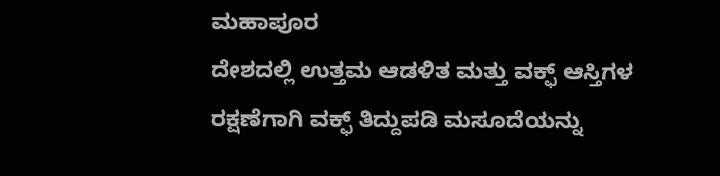ಮಹಾಪೂರ
ದೇಶದಲ್ಲಿ ಉತ್ತಮ ಆಡಳಿತ ಮತ್ತು ವಕ್ಫ್ ಆಸ್ತಿಗಳ ರಕ್ಷಣೆಗಾಗಿ ವಕ್ಫ್ ತಿದ್ದುಪಡಿ ಮಸೂದೆಯನ್ನು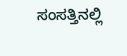ಸಂಸತ್ತಿನಲ್ಲಿ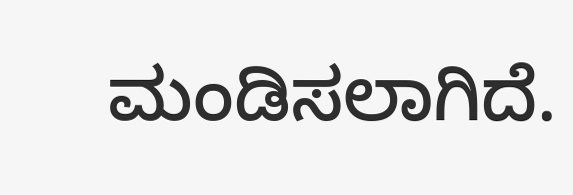ಮಂಡಿಸಲಾಗಿದೆ.